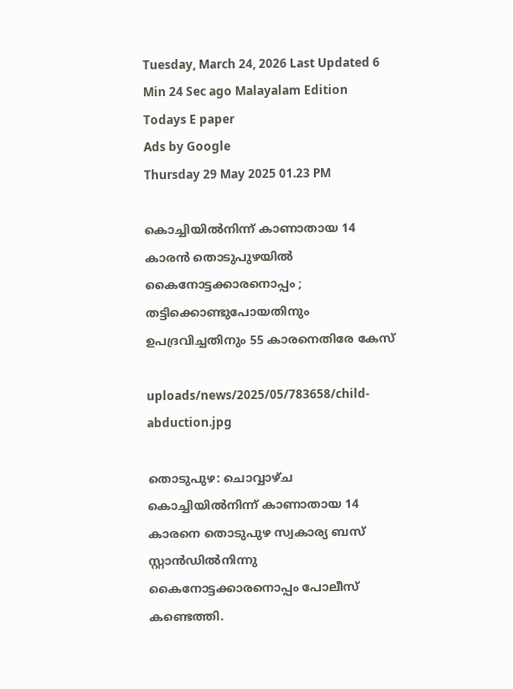Tuesday, March 24, 2026 Last Updated 6 Min 24 Sec ago Malayalam Edition
Todays E paper
Ads by Google
Thursday 29 May 2025 01.23 PM

കൊച്ചിയില്‍നിന്ന് കാണാതായ 14 കാരന്‍ തൊടുപുഴയില്‍ കൈനോട്ടക്കാരനൊപ്പം ; തട്ടിക്കൊണ്ടുപോയതിനും ഉപദ്രവിച്ചതിനും 55 കാരനെതിരേ കേസ്

uploads/news/2025/05/783658/child-abduction.jpg

തൊടുപുഴ: ചൊവ്വാഴ്ച കൊച്ചിയില്‍നിന്ന് കാണാതായ 14 കാരനെ തൊടുപുഴ സ്വകാര്യ ബസ് സ്റ്റാന്‍ഡില്‍നിന്നു കൈനോട്ടക്കാരനൊപ്പം പോലീസ് കണ്ടെത്തി.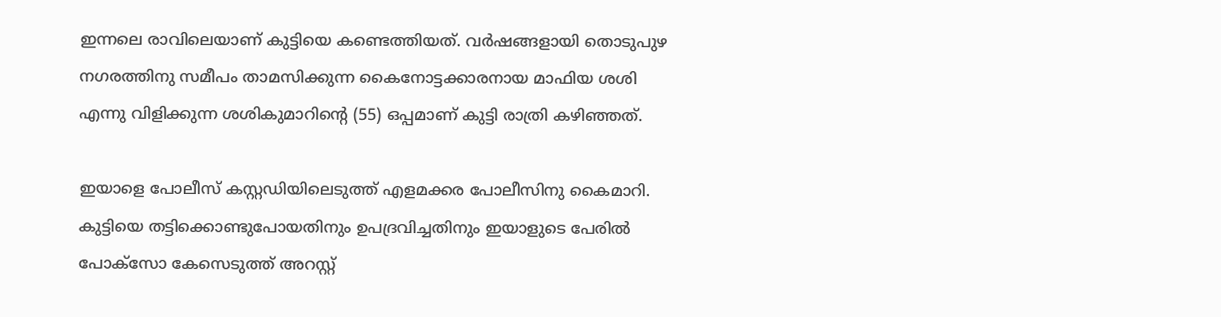ഇന്നലെ രാവിലെയാണ് കുട്ടിയെ കണ്ടെത്തിയത്. വര്‍ഷങ്ങളായി തൊടുപുഴ നഗരത്തിനു സമീപം താമസിക്കുന്ന കൈനോട്ടക്കാരനായ മാഫിയ ശശി എന്നു വിളിക്കുന്ന ശശികുമാറിന്റെ (55) ഒപ്പമാണ് കുട്ടി രാത്രി കഴിഞ്ഞത്.

ഇയാളെ പോലീസ് കസ്റ്റഡിയിലെടുത്ത് എളമക്കര പോലീസിനു കൈമാറി. കുട്ടിയെ തട്ടിക്കൊണ്ടുപോയതിനും ഉപദ്രവിച്ചതിനും ഇയാളുടെ പേരില്‍ പോക്‌സോ കേസെടുത്ത് അറസ്റ്റ്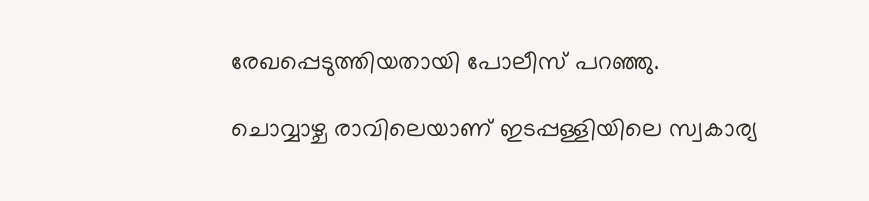രേഖപ്പെടുത്തിയതായി പോലീസ് പറഞ്ഞു.

ചൊവ്വാഴ്ച രാവിലെയാണ് ഇടപ്പള്ളിയിലെ സ്വകാര്യ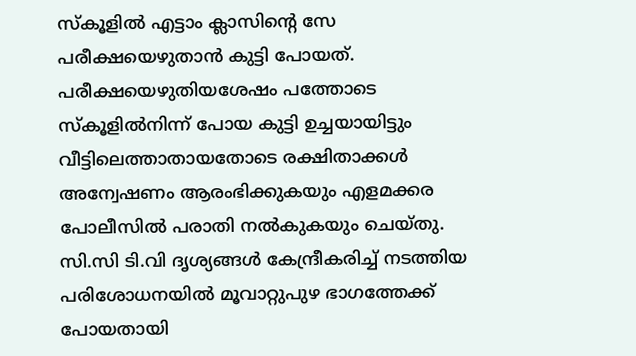സ്‌കൂളില്‍ എട്ടാം ക്ലാസിന്റെ സേ പരീക്ഷയെഴുതാന്‍ കുട്ടി പോയത്. പരീക്ഷയെഴുതിയശേഷം പത്തോടെ സ്‌കൂളില്‍നിന്ന് പോയ കുട്ടി ഉച്ചയായിട്ടും വീട്ടിലെത്താതായതോടെ രക്ഷിതാക്കള്‍ അന്വേഷണം ആരംഭിക്കുകയും എളമക്കര പോലീസില്‍ പരാതി നല്‍കുകയും ചെയ്തു. സി.സി ടി.വി ദൃശ്യങ്ങള്‍ കേന്ദ്രീകരിച്ച് നടത്തിയ പരിശോധനയില്‍ മൂവാറ്റുപുഴ ഭാഗത്തേക്ക് പോയതായി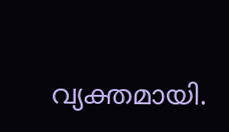വ്യക്തമായി.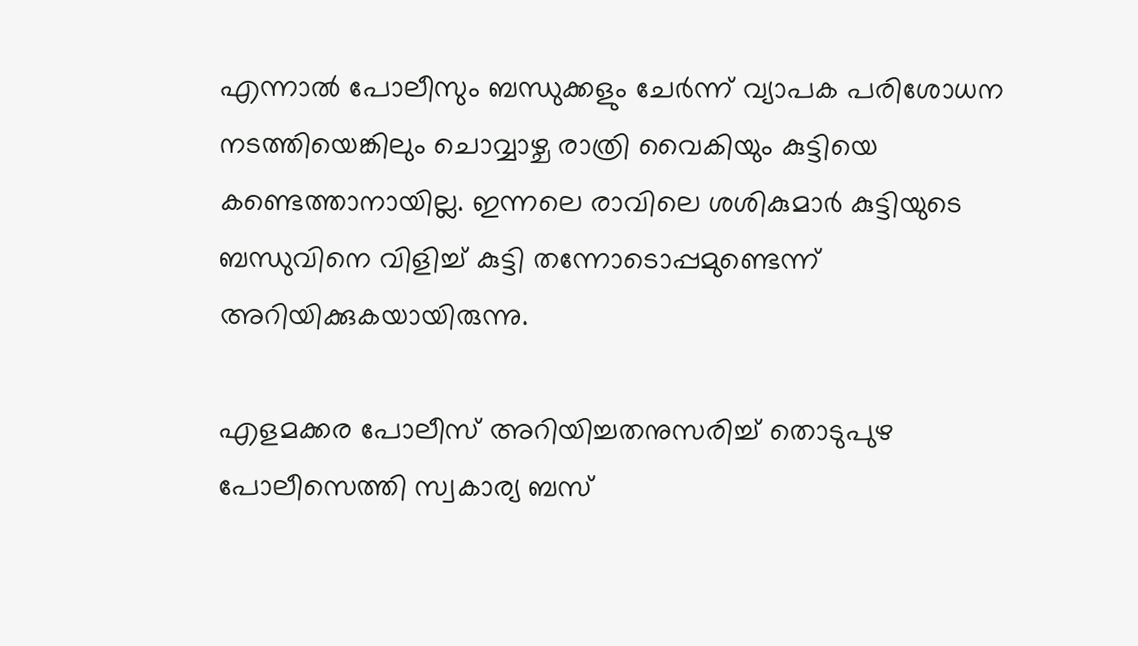എന്നാല്‍ പോലീസും ബന്ധുക്കളും ചേര്‍ന്ന് വ്യാപക പരിശോധന നടത്തിയെങ്കിലും ചൊവ്വാഴ്ച രാത്രി വൈകിയും കുട്ടിയെ കണ്ടെത്താനായില്ല. ഇന്നലെ രാവിലെ ശശികുമാര്‍ കുട്ടിയുടെ ബന്ധുവിനെ വിളിച്ച് കുട്ടി തന്നോടൊപ്പമുണ്ടെന്ന് അറിയിക്കുകയായിരുന്നു.

എളമക്കര പോലീസ് അറിയിച്ചതനുസരിച്ച് തൊടുപുഴ പോലീസെത്തി സ്വകാര്യ ബസ്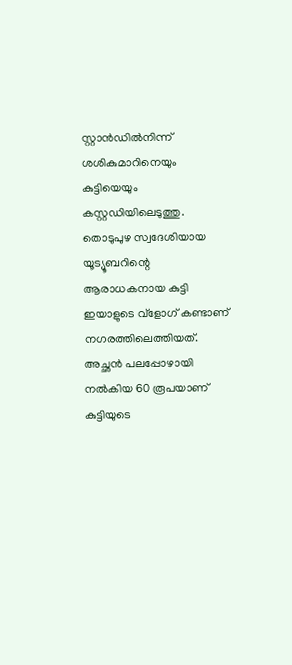സ്റ്റാന്‍ഡില്‍നിന്ന് ശശികുമാറിനെയും കുട്ടിയെയും കസ്റ്റഡിയിലെടുത്തു. തൊടുപുഴ സ്വദേശിയായ യൂട്യൂബറിന്റെ ആരാധകനായ കുട്ടി ഇയാളുടെ വ്‌ളോഗ് കണ്ടാണ് നഗരത്തിലെത്തിയത്. അച്ഛന്‍ പലപ്പോഴായി നല്‍കിയ 60 രൂപയാണ് കുട്ടിയുടെ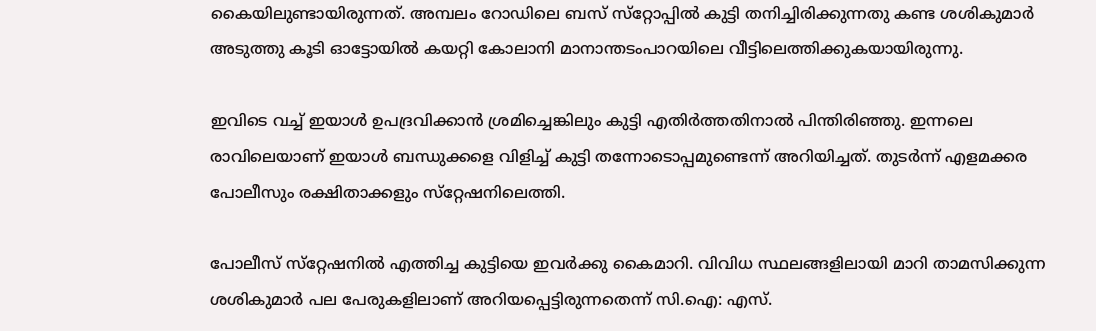കൈയിലുണ്ടായിരുന്നത്. അമ്പലം റോഡിലെ ബസ് സ്‌റ്റോപ്പില്‍ കുട്ടി തനിച്ചിരിക്കുന്നതു കണ്ട ശശികുമാര്‍ അടുത്തു കൂടി ഓട്ടോയില്‍ കയറ്റി കോലാനി മാനാന്തടംപാറയിലെ വീട്ടിലെത്തിക്കുകയായിരുന്നു.

ഇവിടെ വച്ച് ഇയാള്‍ ഉപദ്രവിക്കാന്‍ ശ്രമിച്ചെങ്കിലും കുട്ടി എതിര്‍ത്തതിനാല്‍ പിന്തിരിഞ്ഞു. ഇന്നലെ രാവിലെയാണ് ഇയാള്‍ ബന്ധുക്കളെ വിളിച്ച് കുട്ടി തന്നോടൊപ്പമുണ്ടെന്ന് അറിയിച്ചത്. തുടര്‍ന്ന് എളമക്കര പോലീസും രക്ഷിതാക്കളും സ്‌റ്റേഷനിലെത്തി.

പോലീസ് സ്‌റ്റേഷനില്‍ എത്തിച്ച കുട്ടിയെ ഇവര്‍ക്കു കൈമാറി. വിവിധ സ്ഥലങ്ങളിലായി മാറി താമസിക്കുന്ന ശശികുമാര്‍ പല പേരുകളിലാണ് അറിയപ്പെട്ടിരുന്നതെന്ന് സി.ഐ: എസ്.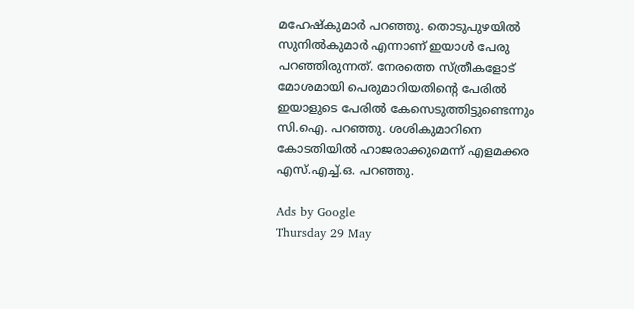മഹേഷ്‌കുമാര്‍ പറഞ്ഞു. തൊടുപുഴയില്‍ സുനില്‍കുമാര്‍ എന്നാണ് ഇയാള്‍ പേരു പറഞ്ഞിരുന്നത്. നേരത്തെ സ്ത്രീകളോട് മോശമായി പെരുമാറിയതിന്റെ പേരില്‍ ഇയാളുടെ പേരില്‍ കേസെടുത്തിട്ടുണ്ടെന്നും സി.ഐ. പറഞ്ഞു. ശശികുമാറിനെ കോടതിയില്‍ ഹാജരാക്കുമെന്ന് എളമക്കര എസ്.എച്ച്.ഒ. പറഞ്ഞു.

Ads by Google
Thursday 29 May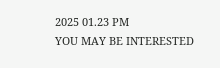2025 01.23 PM
YOU MAY BE INTERESTED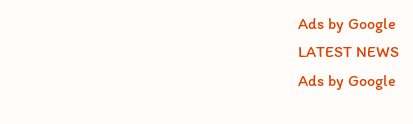Ads by Google
LATEST NEWS
Ads by Google